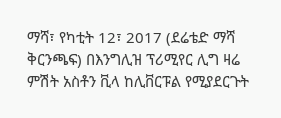ማሻ፣ የካቲት 12፣ 2017 (ደሬቴድ ማሻ ቅርንጫፍ) በእንግሊዝ ፕሪሚየር ሊግ ዛሬ ምሽት አስቶን ቪላ ከሊቨርፑል የሚያደርጉት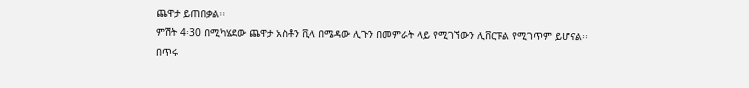ጨዋታ ይጠበቃል፡፡
ምሽት 4፡30 በሚካሄደው ጨዋታ አስቶን ቪላ በሜዳው ሊጉን በመምራት ላይ የሚገኘውን ሊቨርፑል የሚገጥም ይሆናል፡፡
በጥሩ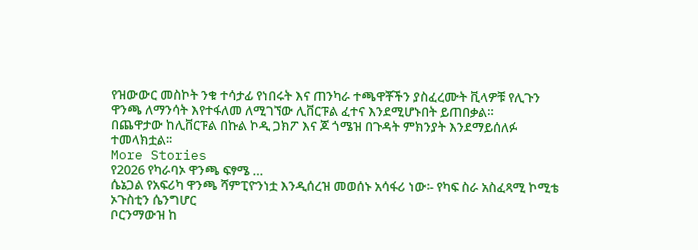የዝውውር መስኮት ንቁ ተሳታፊ የነበሩት እና ጠንካራ ተጫዋቾችን ያስፈረሙት ቪላዎቹ የሊጉን ዋንጫ ለማንሳት እየተፋለመ ለሚገኘው ሊቨርፑል ፈተና እንደሚሆኑበት ይጠበቃል።
በጨዋታው ከሊቨርፑል በኩል ኮዲ ጋክፖ እና ጆ ጎሜዝ በጉዳት ምክንያት እንደማይሰለፉ ተመላክቷል፡፡
More Stories
የ2026 የካራባኦ ዋንጫ ፍፃሜ …
ሴኔጋል የአፍሪካ ዋንጫ ሻምፒዮንነቷ እንዲሰረዝ መወሰኑ አሳፋሪ ነው፡- የካፍ ስራ አስፈጻሚ ኮሚቴ ኦጉስቲን ሴንግሆር
ቦርንማውዝ ከ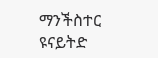ማንችስተር ዩናይትድ